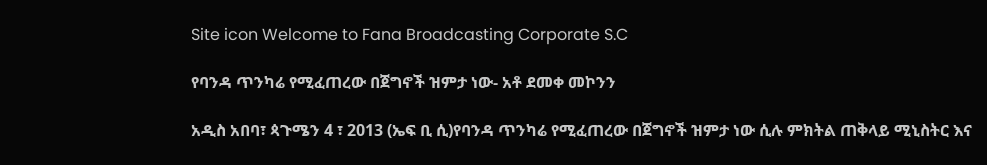Site icon Welcome to Fana Broadcasting Corporate S.C

የባንዳ ጥንካሬ የሚፈጠረው በጀግኖች ዝምታ ነው- አቶ ደመቀ መኮንን

አዲስ አበባ፣ ጳጉሜን 4 ፣ 2013 (ኤፍ ቢ ሲ)የባንዳ ጥንካሬ የሚፈጠረው በጀግኖች ዝምታ ነው ሲሉ ምክትል ጠቅላይ ሚኒስትር እና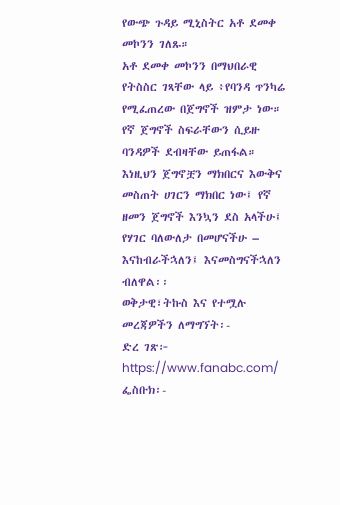የውጭ ጉዳይ ሚኒስትር አቶ ደመቀ መኮንን ገለጹ።
አቶ ደመቀ መኮንን በማህበራዊ የትስስር ገጻቸው ላይ ፥የባንዳ ጥንካሬ የሚፈጠረው በጀግኖች ዝምታ ነው። የኛ ጀግኖች ስፍራቸውን ሲይዙ ባንዳዎች ደብዛቸው ይጠፋል። እነዚህን ጀግኖቿን ማክበርና እውቅና መስጠት ሀገርን ማክበር ነው፤ የኛ ዘመን ጀግኖች እንኳን ደስ አላችሁ፤ የሃገር ባለውለታ በመሆናችሁ – እናከብራችኋለን፤ እናመስግናችኋለን ብለዋል፡፡
ወቅታዊ፣ትኩስ እና የተሟሉ መረጃዎችን ለማግኘት፡-
ድረ ገጽ፦ https://www.fanabc.com/
ፌስቡክ፡-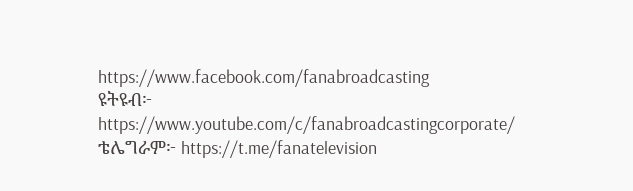https://www.facebook.com/fanabroadcasting
ዩትዩብ፦ https://www.youtube.com/c/fanabroadcastingcorporate/
ቴሌግራም፦ https://t.me/fanatelevision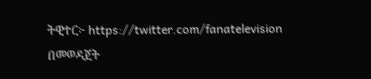ትዊተር፦ https://twitter.com/fanatelevision በመወዳጀት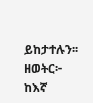ይከታተሉን፡፡
ዘወትር፦ ከእኛ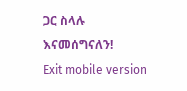ጋር ስላሉ እናመሰግናለን!
Exit mobile version